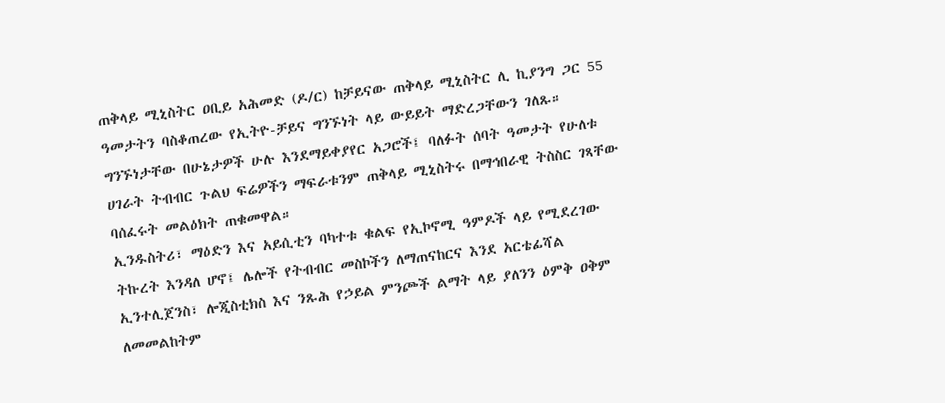ጠቅላይ ሚኒስትር ዐቢይ አሕመድ (ዶ/ር) ከቻይናው ጠቅላይ ሚኒስትር ሊ ኪያንግ ጋር 55 ዓመታትን ባስቆጠረው የኢትዮ-ቻይና ግንኙነት ላይ ውይይት ማድረጋቸውን ገለጹ።
ግንኙነታቸው በሁኔታዎች ሁሉ እንደማይቀያየር አጋሮች፤ ባለፉት ሰባት ዓመታት የሁለቱ ሀገራት ትብብር ጉልህ ፍሬዎችን ማፍራቱንም ጠቅላይ ሚኒስትሩ በማኅበራዊ ትስስር ገጻቸው ባሰፈሩት መልዕክት ጠቁመዋል።
ኢንዱስትሪ፣ ማዕድን እና አይሲቲን ባካተቱ ቁልፍ የኢኮኖሚ ዓምዶች ላይ የሚደረገው ትኩረት እንዳለ ሆኖ፤ ሌሎች የትብብር መስኮችን ለማጠናከርና እንደ አርቴፊሻል ኢንተሊጀንስ፣ ሎጂስቲክስ እና ንጹሕ የኃይል ምንጮች ልማት ላይ ያለንን ዕምቅ ዐቅም ለመመልከትም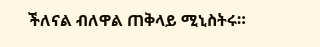ችለናል ብለዋል ጠቅላይ ሚኒስትሩ።